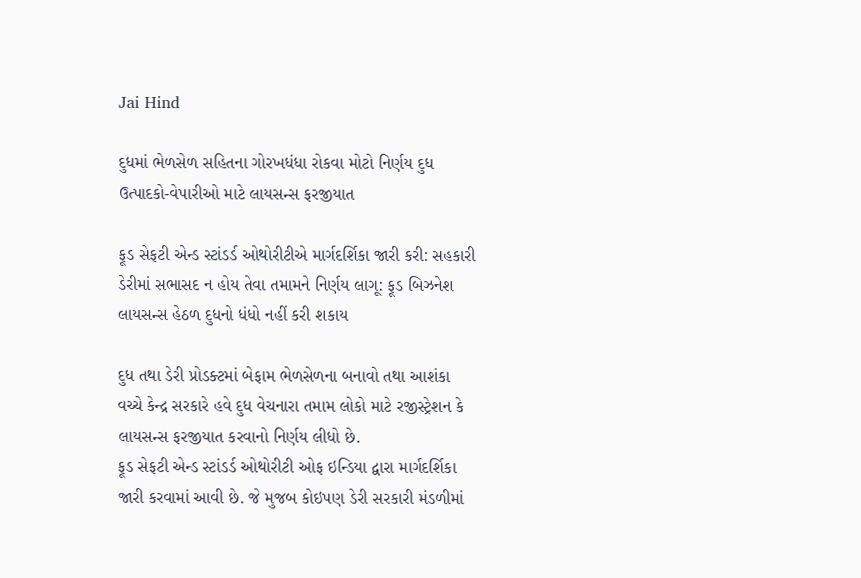Jai Hind

દુધમાં ભેળસેળ સહિતના ગોરખધંધા રોકવા મોટો નિર્ણય દુધ ઉત્પાદકો-વેપારીઓ માટે લાયસન્સ ફરજીયાત

ફૂડ સેફટી એન્ડ સ્ટાંડર્ડ ઓથોરીટીએ માર્ગદર્શિકા જારી કરી: સહકારી ડેરીમાં સભાસદ ન હોય તેવા તમામને નિર્ણય લાગૂ: ફૂડ બિઝનેશ લાયસન્સ હેઠળ દુધનો ધંધો નહીં કરી શકાય

દુધ તથા ડેરી પ્રોડક્ટમાં બેફામ ભેળસેળના બનાવો તથા આશંકા વચ્ચે કેન્દ્ર સરકારે હવે દુધ વેચનારા તમામ લોકો માટે રજીસ્ટ્રેશન કે લાયસન્સ ફરજીયાત કરવાનો નિર્ણય લીધો છે.
ફૂડ સેફટી એન્ડ સ્ટાંડર્ડ ઓથોરીટી ઓફ ઇન્ડિયા દ્વારા માર્ગદર્શિકા જારી કરવામાં આવી છે. જે મુજબ કોઇપણ ડેરી સરકારી મંડળીમાં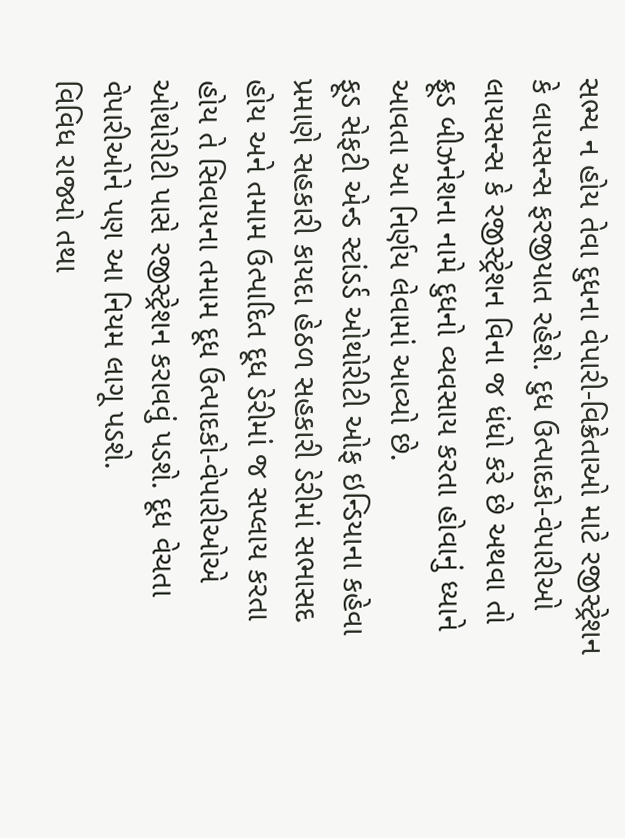સભ્ય ન હોય તેવા દુધના વેપારી-વિક્રેતાઓ માટે રજીસ્ટ્રેશન કે લાયસન્સ ફરજીયાત રહેશે. દુધ ઉત્પાદકો-વેપારીઓ લાયસન્સ કે રજીસ્ટ્રેશન વિના જ ધંધો કરે છે અથવા તો ફ્રૂડ બીઝનેશના નામે દુધનો વ્યવસાય કરતા હોવાનું ધ્યાને આવતા આ નિર્ણય લેવામાં આવ્યો છે.
ફૂડ સેફટી એન્ડ સ્ટાંડર્ડ ઓથોરીટી ઓફ ઇન્ડિયાના કહેવા પ્રમાણે સહકારી કાયદા હેઠળ સહકારી ડેરીમાં સભાસદ હોય અને તમામ ઉત્પાદિત દૂધ ડેરીમાં જ સપ્લાય કરતા હોય તે સિવાયના તમામ દૂધ ઉત્પાદકો-વેપારીઓએ ઓથોરીટી પાસે રજીસ્ટ્રેશન કરાવવું પડશે. દૂધ વેચતા વેપારીઓને પણ આ નિયમ લાગૂ પડશે.
વિવિધ રાજ્યો તથા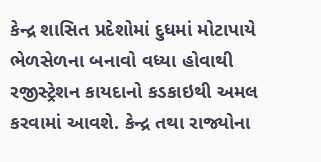કેન્દ્ર શાસિત પ્રદેશોમાં દુધમાં મોટાપાયે ભેળસેળના બનાવો વધ્યા હોવાથી રજીસ્ટ્રેશન કાયદાનો કડકાઇથી અમલ કરવામાં આવશે. કેન્દ્ર તથા રાજ્યોના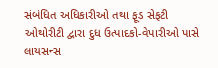સંબંધિત અધિકારીઓ તથા ફૂડ સેફટી ઓથોરીટી દ્વારા દુધ ઉત્પાદકો-વેપારીઓ પાસે લાયસન્સ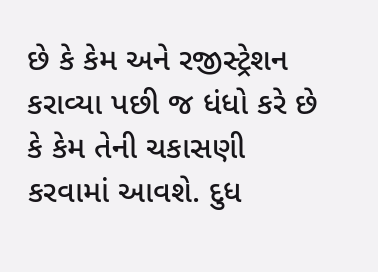છે કે કેમ અને રજીસ્ટ્રેશન કરાવ્યા પછી જ ધંધો કરે છે કે કેમ તેની ચકાસણી કરવામાં આવશે. દુધ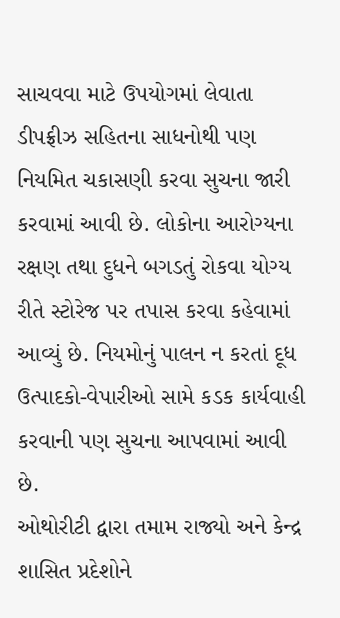સાચવવા માટે ઉપયોગમાં લેવાતા ડીપફ્રીઝ સહિતના સાધનોથી પણ નિયમિત ચકાસણી કરવા સુચના જારી કરવામાં આવી છે. લોકોના આરોગ્યના રક્ષણ તથા દુધને બગડતું રોકવા યોગ્ય રીતે સ્ટોરેજ પર તપાસ કરવા કહેવામાં આવ્યું છે. નિયમોનું પાલન ન કરતાં દૂધ ઉત્પાદકો-વેપારીઓ સામે કડક કાર્યવાહી કરવાની પણ સુચના આપવામાં આવી છે.
ઓથોરીટી દ્વારા તમામ રાજ્યો અને કેન્દ્ર શાસિત પ્રદેશોને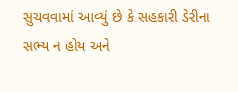સુચવવામાં આવ્યું છે કે સહકારી ડેરીના સભ્ય ન હોય અને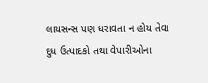લાયસન્સ પણ ધરાવતા ન હોય તેવા દુધ ઉત્પાદકો તથા વેપારીઓના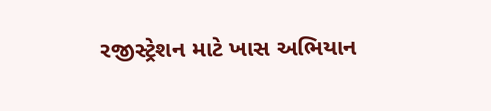રજીસ્ટ્રેશન માટે ખાસ અભિયાન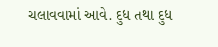ચલાવવામાં આવે. દુધ તથા દુધ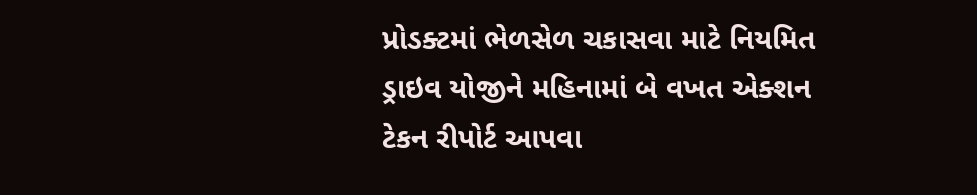પ્રોડક્ટમાં ભેળસેળ ચકાસવા માટે નિયમિત ડ્રાઇવ યોજીને મહિનામાં બે વખત એક્શન ટેકન રીપોર્ટ આપવા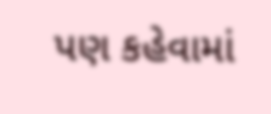પણ કહેવામાં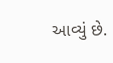આવ્યું છે.